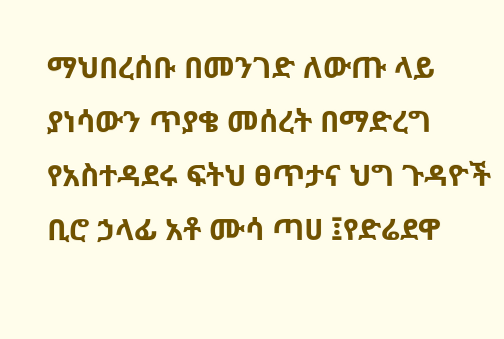ማህበረሰቡ በመንገድ ለውጡ ላይ ያነሳውን ጥያቄ መሰረት በማድረግ የአስተዳደሩ ፍትህ ፀጥታና ህግ ጉዳዮች ቢሮ ኃላፊ አቶ ሙሳ ጣሀ ፤የድሬደዋ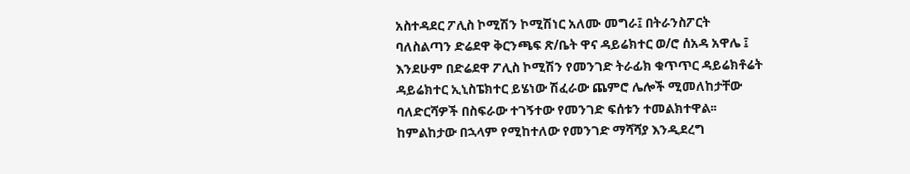አስተዳደር ፖሊስ ኮሚሽን ኮሚሽነር አለሙ መግራ፤ በትራንስፖርት ባለስልጣን ድሬደዋ ቅርንጫፍ ጽ/ቤት ዋና ዳይሬክተር ወ/ሮ ሰአዳ አዋሌ ፤ እንደሁም በድሬደዋ ፖሊስ ኮሚሽን የመንገድ ትራፊክ ቁጥጥር ዳይሬክቶሬት ዳይሬክተር ኢኒስፔክተር ይሄነው ሽፈራው ጨምሮ ሌሎች ሚመለከታቸው ባለድርሻዎች በስፍራው ተገኝተው የመንገድ ፍሰቱን ተመልክተዋል፡፡
ከምልከታው በኋላም የሚከተለው የመንገድ ማሻሻያ እንዲደረግ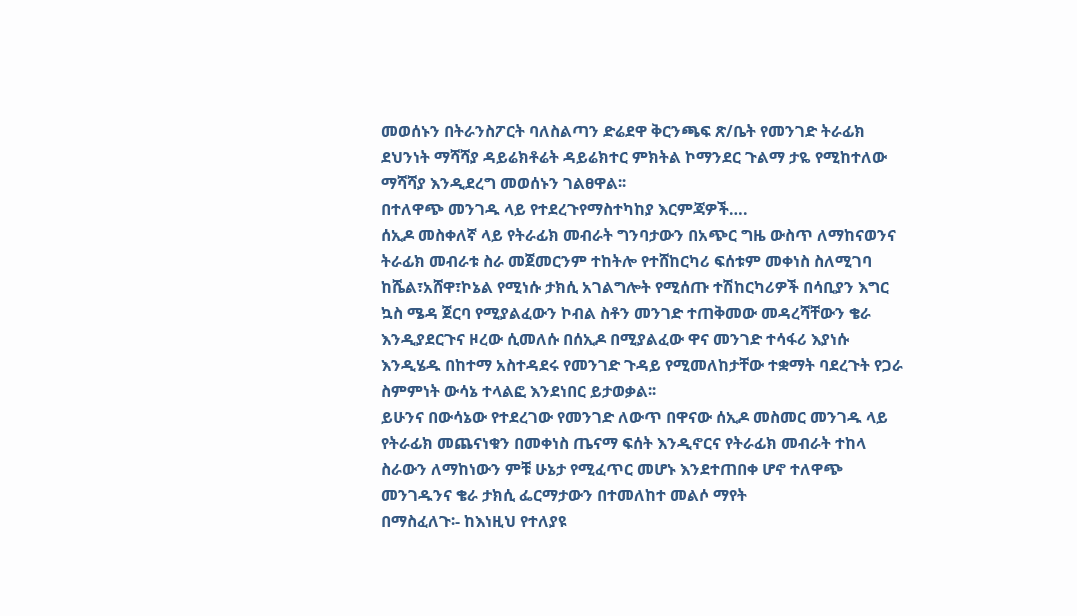መወሰኑን በትራንስፖርት ባለስልጣን ድሬደዋ ቅርንጫፍ ጽ/ቤት የመንገድ ትራፊክ ደህንነት ማሻሻያ ዳይሬክቶሬት ዳይሬክተር ምክትል ኮማንደር ጉልማ ታዬ የሚከተለው ማሻሻያ እንዲደረግ መወሰኑን ገልፀዋል፡፡
በተለዋጭ መንገዱ ላይ የተደረጉየማስተካከያ እርምጃዎች….
ሰኢዶ መስቀለኛ ላይ የትራፊክ መብራት ግንባታውን በአጭር ግዜ ውስጥ ለማከናወንና ትራፊክ መብራቱ ስራ መጀመርንም ተከትሎ የተሸከርካሪ ፍሰቱም መቀነስ ስለሚገባ ከሼል፣አሸዋ፣ኮኔል የሚነሱ ታክሲ አገልግሎት የሚሰጡ ተሽከርካሪዎች በሳቢያን እግር ኳስ ሜዳ ጀርባ የሚያልፈውን ኮብል ስቶን መንገድ ተጠቅመው መዳረሻቸውን ቄራ እንዲያደርጉና ዞረው ሲመለሱ በሰኢዶ በሚያልፈው ዋና መንገድ ተሳፋሪ እያነሱ እንዲሄዱ በከተማ አስተዳደሩ የመንገድ ጉዳይ የሚመለከታቸው ተቋማት ባደረጉት የጋራ ስምምነት ውሳኔ ተላልፎ እንደነበር ይታወቃል፡፡
ይሁንና በውሳኔው የተደረገው የመንገድ ለውጥ በዋናው ሰኢዶ መስመር መንገዱ ላይ የትራፊክ መጨናነቁን በመቀነስ ጤናማ ፍሰት እንዲኖርና የትራፊክ መብራት ተከላ ስራውን ለማከነውን ምቹ ሁኔታ የሚፈጥር መሆኑ እንደተጠበቀ ሆኖ ተለዋጭ መንገዱንና ቄራ ታክሲ ፌርማታውን በተመለከተ መልሶ ማየት
በማስፈለጉ፡- ከእነዚህ የተለያዩ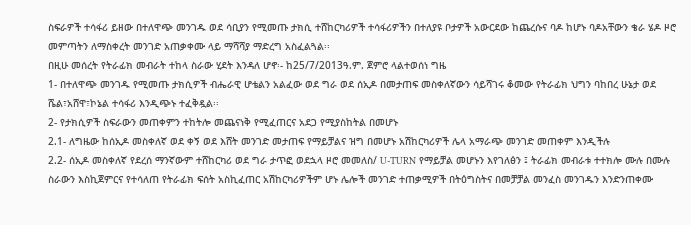ስፍራዎች ተሳፋሪ ይዘው በተለዋጭ መንገዱ ወደ ሳቢያን የሚመጡ ታክሲ ተሸከርካሪዎች ተሳፋሪዎችን በተለያዩ ቦታዎች አውርደው ከጨረሱና ባዶ ከሆኑ ባዶአቸውን ቄራ ሄዶ ዞሮ መምጣትን ለማስቀረት መንገድ አጠቃቀሙ ላይ ማሻሻያ ማድረግ አስፈልጓል፡፡
በዚሁ መሰረት የትራፊክ መብራት ተከላ ስራው ሂደት እንዳለ ሆኖ፡- ከ25/7/2013ዓ.ም. ጀምሮ ላልተወሰነ ግዜ
1- በተለዋጭ መንገዱ የሚመጡ ታክሲዎች ብሔራዊ ሆቴልን አልፈው ወደ ግራ ወደ ሰኢዶ በመታጠፍ መስቀለኛውን ሳይሻገሩ ቆመው የትራፊክ ህግን ባከበረ ሁኔታ ወደ ሼል፣አሸዋ፣ኮኔል ተሳፋሪ እንዲጭኑ ተፈቅዷል፡፡
2- የታክሲዎች ስፍራውን መጠቀምን ተከትሎ መጨናነቅ የሚፈጠርና አደጋ የሚያስከትል በመሆኑ
2.1- ለግዜው ከሰኢዶ መስቀለኛ ወደ ቀኝ ወደ እሸት መንገድ መታጠፍ የማይቻልና ዝግ በመሆኑ አሽከርካሪዎች ሌላ አማራጭ መንገድ መጠቀም እንዲችሉ
2.2- ሰኢዶ መስቀለኛ የደረሰ ማንኛውም ተሸከርካሪ ወደ ግራ ታጥፎ ወደኋላ ዞሮ መመለስ/ U-TURN የማይቻል መሆኑን እየገለፅን ፤ ትራፊክ መብራቱ ተተክሎ ሙሉ በሙሉ ስራውን እስኪጀምርና የተሳለጠ የትራፊክ ፍሰት አስኪፈጠር አሽከርካሪዎችም ሆኑ ሌሎች መንገድ ተጠቃሚዎች በትዕግስትና በመቻቻል መንፈስ መንገዱን እንድንጠቀሙ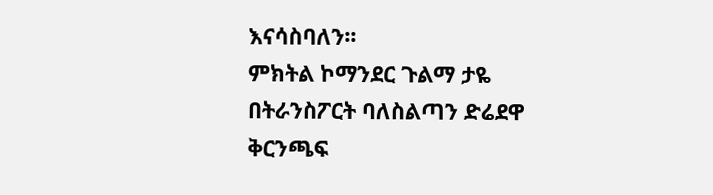እናሳስባለን፡፡
ምክትል ኮማንደር ጉልማ ታዬ
በትራንስፖርት ባለስልጣን ድሬደዋ ቅርንጫፍ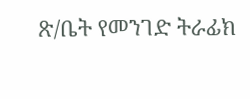ጽ/ቤት የመንገድ ትራፊክ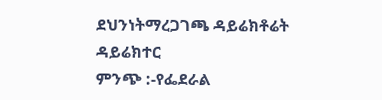ደህንነትማረጋገጫ ዳይሬክቶሬት ዳይሬክተር
ምንጭ :-የፌደራል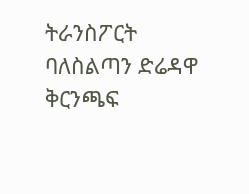ትራንስፖርት ባለስልጣን ድሬዳዋ ቅርንጫፍ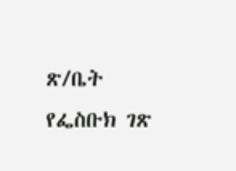ጽ/ቤት የፌስቡክ ገጽ